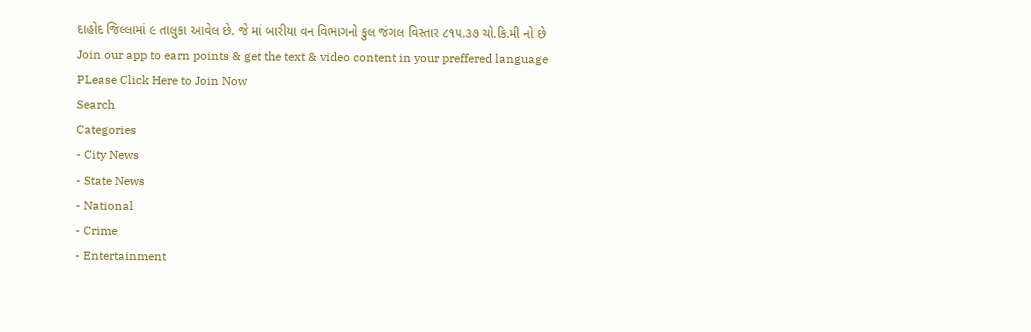દાહોદ જિલ્લામાં ૯ તાલુકા આવેલ છે. જે માં બારીયા વન વિભાગનો કુલ જંગલ વિસ્તાર ૮૧૫.૩૭ ચો.કિ.મી નો છે
Join our app to earn points & get the text & video content in your preffered language
PLease Click Here to Join Now
Search
Categories
- City News
- State News
- National
- Crime
- Entertainment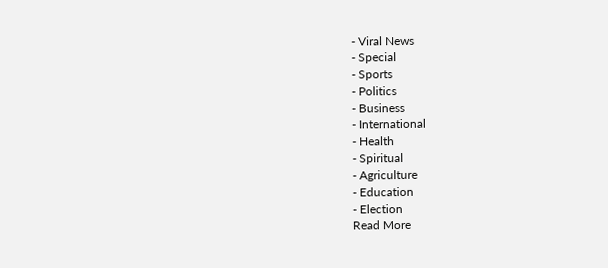- Viral News
- Special
- Sports
- Politics
- Business
- International
- Health
- Spiritual
- Agriculture
- Education
- Election
Read More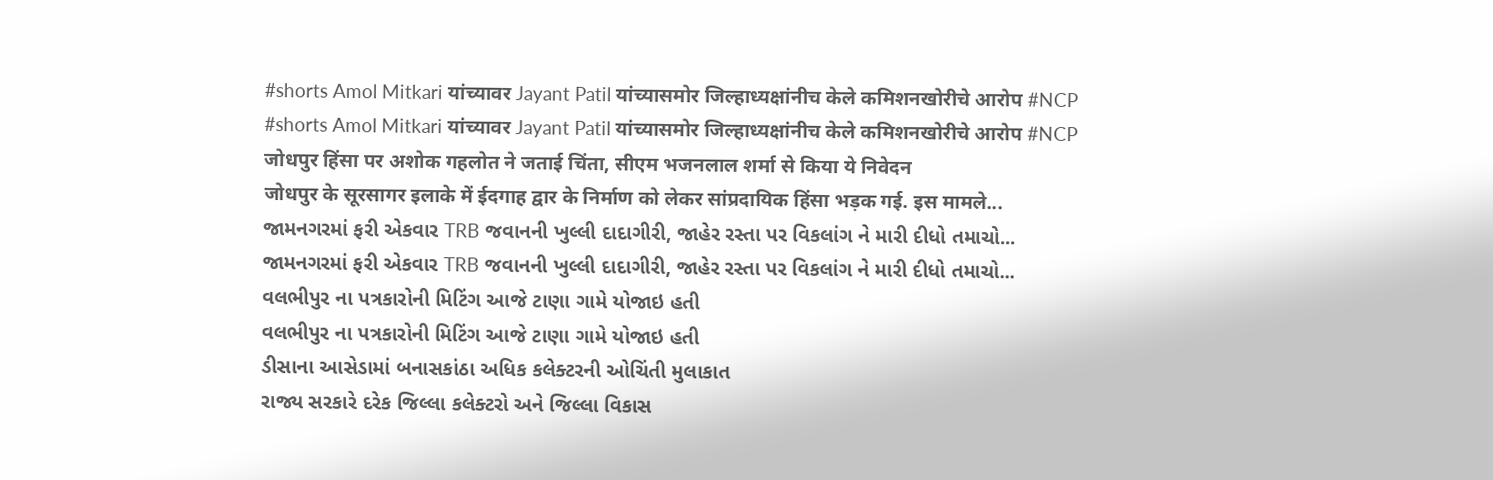#shorts Amol Mitkari यांच्यावर Jayant Patil यांच्यासमोर जिल्हाध्यक्षांनीच केले कमिशनखोरीचे आरोप #NCP
#shorts Amol Mitkari यांच्यावर Jayant Patil यांच्यासमोर जिल्हाध्यक्षांनीच केले कमिशनखोरीचे आरोप #NCP
जोधपुर हिंसा पर अशोक गहलोत ने जताई चिंता, सीएम भजनलाल शर्मा से किया ये निवेदन
जोधपुर के सूरसागर इलाके में ईदगाह द्वार के निर्माण को लेकर सांप्रदायिक हिंसा भड़क गई. इस मामले...
જામનગરમાં ફરી એકવાર TRB જવાનની ખુલ્લી દાદાગીરી, જાહેર રસ્તા પર વિકલાંગ ને મારી દીધો તમાચો...
જામનગરમાં ફરી એકવાર TRB જવાનની ખુલ્લી દાદાગીરી, જાહેર રસ્તા પર વિકલાંગ ને મારી દીધો તમાચો...
વલભીપુર ના પત્રકારોની મિટિંગ આજે ટાણા ગામે યોજાઇ હતી
વલભીપુર ના પત્રકારોની મિટિંગ આજે ટાણા ગામે યોજાઇ હતી
ડીસાના આસેડામાં બનાસકાંઠા અધિક કલેક્ટરની ઓચિંતી મુલાકાત
રાજ્ય સરકારે દરેક જિલ્લા કલેક્ટરો અને જિલ્લા વિકાસ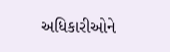અધિકારીઓને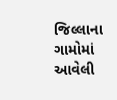જિલ્લાના ગામોમાં આવેલી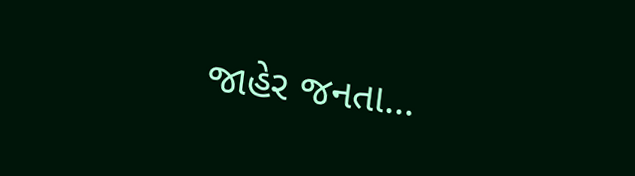જાહેર જનતા...